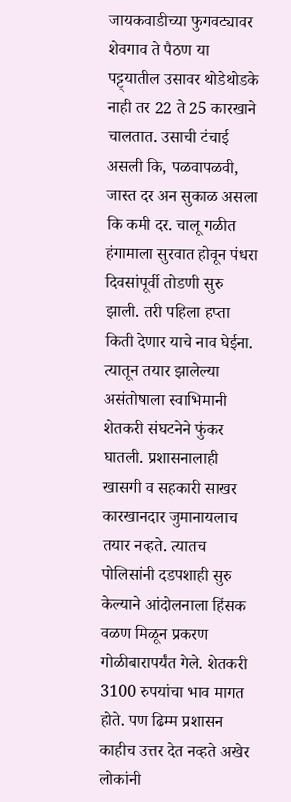जायकवाडीच्या फुगवट्यावर शेवगाव ते पैठण या पट्ट्यातील उसावर थोडेथोडके नाही तर 22 ते 25 कारखाने चालतात. उसाची टंचाई असली कि, पळवापळवी, जास्त दर अन सुकाळ असला कि कमी दर. चालू गळीत हंगामाला सुरवात होवून पंधरा दिवसांपूर्वी तोडणी सुरु झाली. तरी पहिला हप्ता किती देणार याचे नाव घेईना. त्यातून तयार झालेल्या असंतोषाला स्वाभिमानी शेतकरी संघटनेने फुंकर घातली. प्रशासनालाही खासगी व सहकारी साखर कारखानदार जुमानायलाच तयार नव्हते. त्यातच पोलिसांनी दडपशाही सुरु केल्याने आंदोलनाला हिंसक वळण मिळून प्रकरण गोळीबारापर्यंत गेले. शेतकरी 3100 रुपयांचा भाव मागत होते. पण ढिम्म प्रशासन काहीच उत्तर देत नव्हते अखेर लोकांनी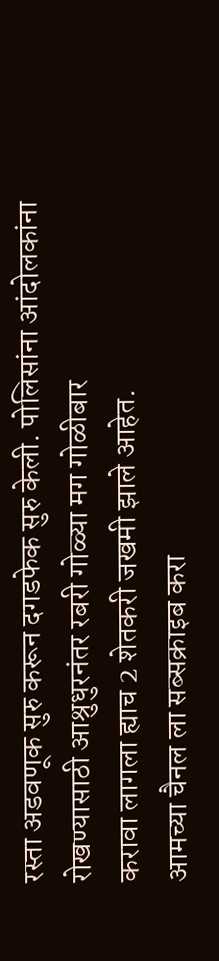रस्ता अडवणूक सुरु करून दगडफेक सुरु केली. पोलिसांना आंदोलकांना रोखण्यासाठी आश्रुधुरनंतर रबरी गोळ्या मग गोळीबार
करावा लागला ह्याच 2 शेतकरी जखमी झाले आहेत.
आमच्या चैनल ला सब्सक्राइब करा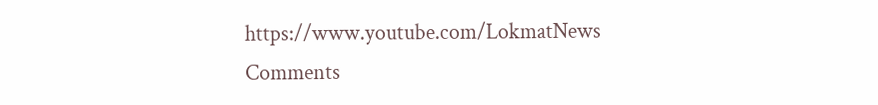https://www.youtube.com/LokmatNews
Comments